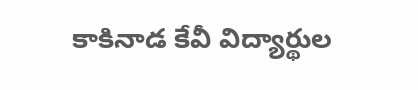కాకినాడ కేవీ విద్యార్థుల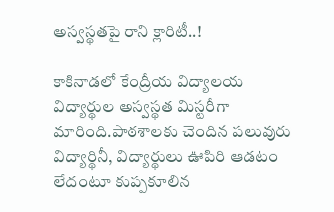అస్వ‌స్థ‌త‌పై రాని క్లారిటీ..!

కాకినాడ‌లో కేంద్రీయ విద్యాల‌య విద్యార్థుల అస్వ‌స్థ‌త మిస్ట‌రీగా మారింది.పాఠ‌శాల‌కు చెందిన ప‌లువురు విద్యార్థినీ, విద్యార్థులు ఊపిరి ఆడ‌టం లేదంటూ కుప్పకూలిన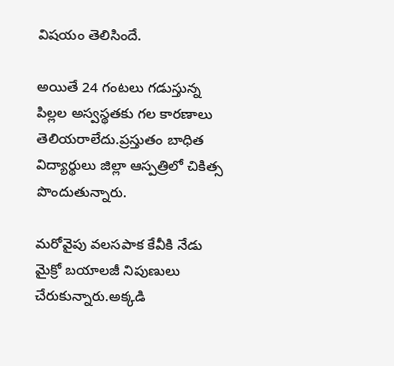విష‌యం తెలిసిందే.

అయితే 24 గంట‌లు గ‌డుస్తున్న పిల్ల‌ల అస్వ‌స్థ‌త‌కు గ‌ల కార‌ణాలు తెలియ‌రాలేదు.ప్ర‌స్తుతం బాధిత విద్యార్థులు జిల్లా ఆస్ప‌త్రిలో చికిత్స పొందుతున్నారు.

మ‌రోవైపు వ‌ల‌స‌పాక కేవీకి నేడు మైక్రో బ‌యాల‌జీ నిపుణులు చేరుకున్నారు.అక్క‌డి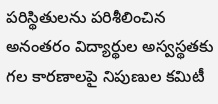ప‌రిస్థితుల‌ను ప‌రిశీలించిన అనంత‌రం విద్యార్థుల అస్వ‌స్థ‌త‌కు గ‌ల కార‌ణాల‌పై నిపుణుల క‌మిటీ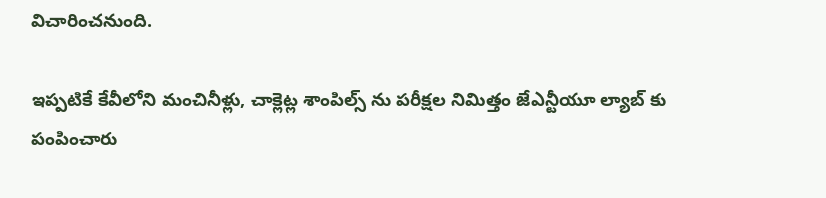విచారించ‌నుంది.

ఇప్ప‌టికే కేవీలోని మంచినీళ్లు, చాక్లెట్ల శాంపిల్స్ ను ప‌రీక్ష‌ల నిమిత్తం జేఎన్టీయూ ల్యాబ్ కు పంపించారు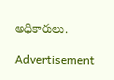అధికారులు.

Advertisement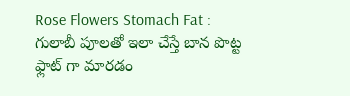Rose Flowers Stomach Fat : గులాబీ పూలతో ఇలా చేస్తే బాన పొట్ట ఫ్లాట్ గా మారడం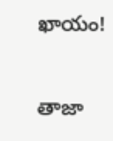ఖాయం!

తాజా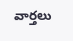వార్తలు